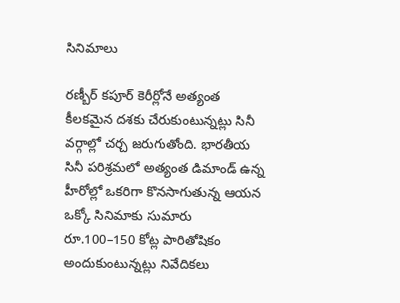సినిమాలు

రణ్బీర్ కపూర్ కెరీర్లోనే అత్యంత కీలకమైన దశకు చేరుకుంటున్నట్లు సినీ వర్గాల్లో చర్చ జరుగుతోంది. భారతీయ సినీ పరిశ్రమలో అత్యంత డిమాండ్ ఉన్న హీరోల్లో ఒకరిగా కొనసాగుతున్న ఆయన ఒక్కో సినిమాకు సుమారు రూ.100–150 కోట్ల పారితోషికం అందుకుంటున్నట్లు నివేదికలు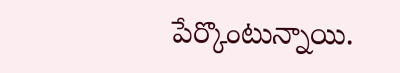పేర్కొంటున్నాయి.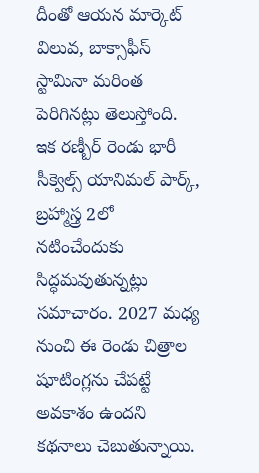దీంతో ఆయన మార్కెట్ విలువ, బాక్సాఫీస్ స్టామినా మరింత పెరిగినట్లు తెలుస్తోంది.
ఇక రణ్బీర్ రెండు భారీ సీక్వెల్స్ యానిమల్ పార్క్, బ్రహ్మాస్త్ర 2లో నటించేందుకు సిద్ధమవుతున్నట్లు సమాచారం. 2027 మధ్య నుంచి ఈ రెండు చిత్రాల షూటింగ్లను చేపట్టే అవకాశం ఉందని కథనాలు చెబుతున్నాయి.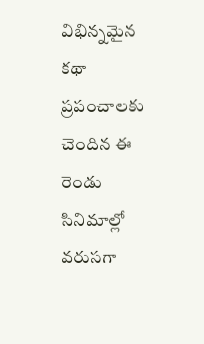విభిన్నమైన కథా ప్రపంచాలకు చెందిన ఈ రెండు సినిమాల్లో వరుసగా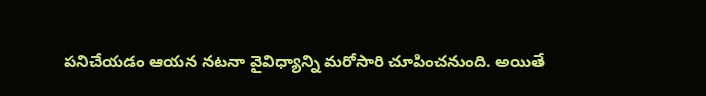పనిచేయడం ఆయన నటనా వైవిధ్యాన్ని మరోసారి చూపించనుంది. అయితే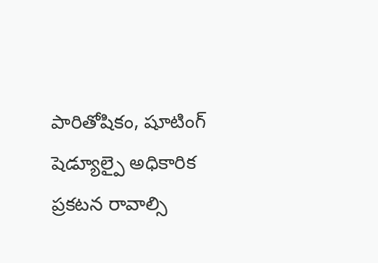పారితోషికం, షూటింగ్ షెడ్యూల్పై అధికారిక ప్రకటన రావాల్సి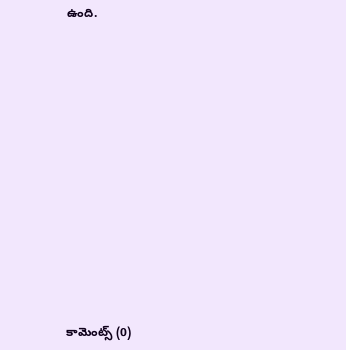ఉంది.













కామెంట్స్ (0)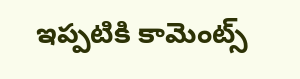ఇప్పటికి కామెంట్స్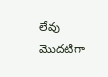లేవు
మొదటిగా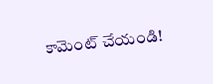కామెంట్ చేయండి!